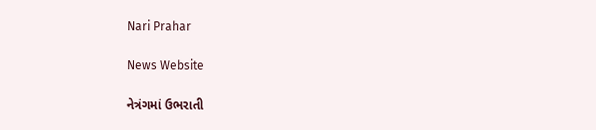Nari Prahar

News Website

નેત્રંગમાં ઉભરાતી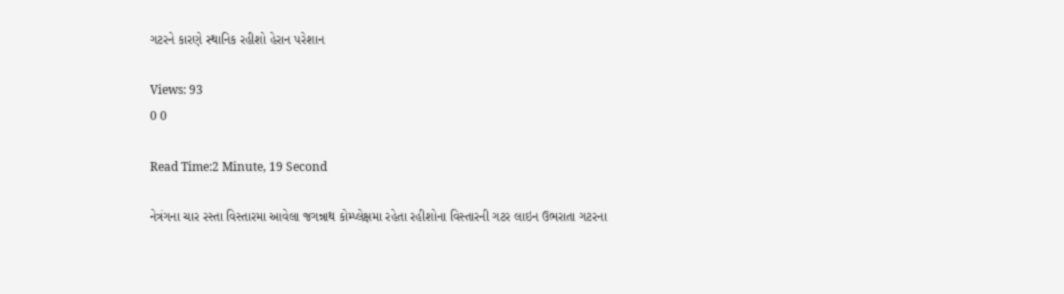ગટરને કારણે સ્થાનિક રહીશો હેરાન પરેશાન

Views: 93
0 0

Read Time:2 Minute, 19 Second

નેત્રંગના ચાર રસ્તા વિસ્તારમા આવેલા જગન્નાથ કોમ્પ્લેક્ષમા રહેતા રહીશોના વિસ્તારની ગટર લાઇન ઉભરાતા ગટરના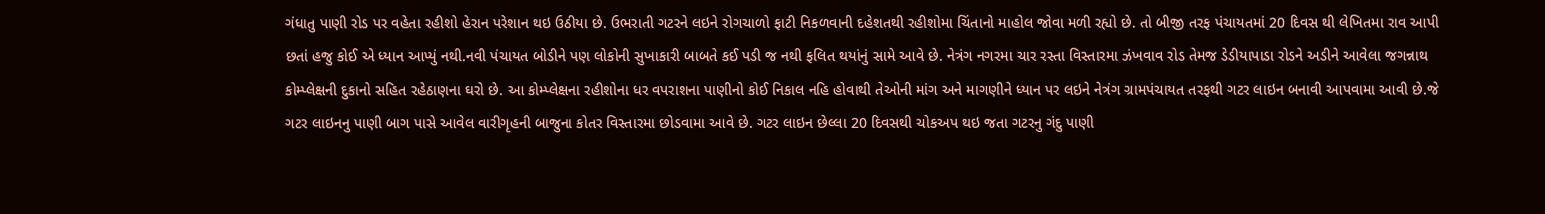ગંધાતુ પાણી રોડ પર વહેતા રહીશો હેરાન પરેશાન થઇ ઉઠીયા છે. ઉભરાતી ગટરને લઇને રોગચાળો ફાટી નિકળવાની દહેશતથી રહીશોમા ચિંતાનો માહોલ જોવા મળી રહ્યો છે. તો બીજી તરફ પંચાયતમાં 20 દિવસ થી લેખિતમા રાવ આપી છતાં હજુ કોઈ એ ધ્યાન આપ્યું નથી.નવી પંચાયત બોડીને પણ લોકોની સુખાકારી બાબતે કઈ પડી જ નથી ફલિત થયાંનું સામે આવે છે. નેત્રંગ નગરમા ચાર રસ્તા વિસ્તારમા ઝંખવાવ રોડ તેમજ ડેડીયાપાડા રોડને અડીને આવેલા જગન્નાથ કોમ્પ્લેક્ષની દુકાનો સહિત રહેઠાણના ઘરો છે. આ કોમ્પ્લેક્ષના રહીશોના ધર વપરાશના પાણીનો કોઈ નિકાલ નહિ હોવાથી તેઓની માંગ અને માગણીને ધ્યાન પર લઇને નેત્રંગ ગ્રામપંચાયત તરફથી ગટર લાઇન બનાવી આપવામા આવી છે.જે ગટર લાઇનનુ પાણી બાગ પાસે આવેલ વારીગૃહની બાજુના કોતર વિસ્તારમા છોડવામા આવે છે. ગટર લાઇન છેલ્લા 20 દિવસથી ચોકઅપ થઇ જતા ગટરનુ ગંદુ પાણી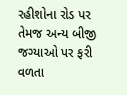રહીશોના રોડ પર તેમજ અન્ય બીજી જગ્યાઓ પર ફરી વળતા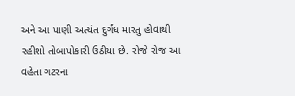અને આ પાણી અત્યંત દુર્ગંધ મારતુ હોવાથી રહીશો તોબાપોકારી ઉઠીયા છે. રોજે રોજ આ વહેતા ગટરના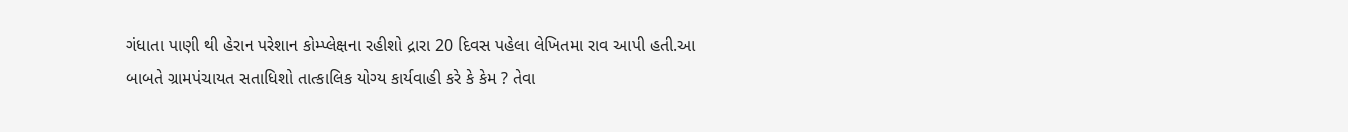ગંધાતા પાણી થી હેરાન પરેશાન કોમ્પ્લેક્ષના રહીશો દ્રારા 20 દિવસ પહેલા લેખિતમા રાવ આપી હતી.આ બાબતે ગ્રામપંચાયત સતાધિશો તાત્કાલિક યોગ્ય કાર્યવાહી કરે કે કેમ ? તેવા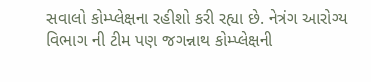સવાલો કોમ્પ્લેક્ષના રહીશો કરી રહ્યા છે. નેત્રંગ આરોગ્ય વિભાગ ની ટીમ પણ જગન્નાથ કોમ્પ્લેક્ષની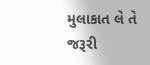મુલાકાત લે તે જરૂરી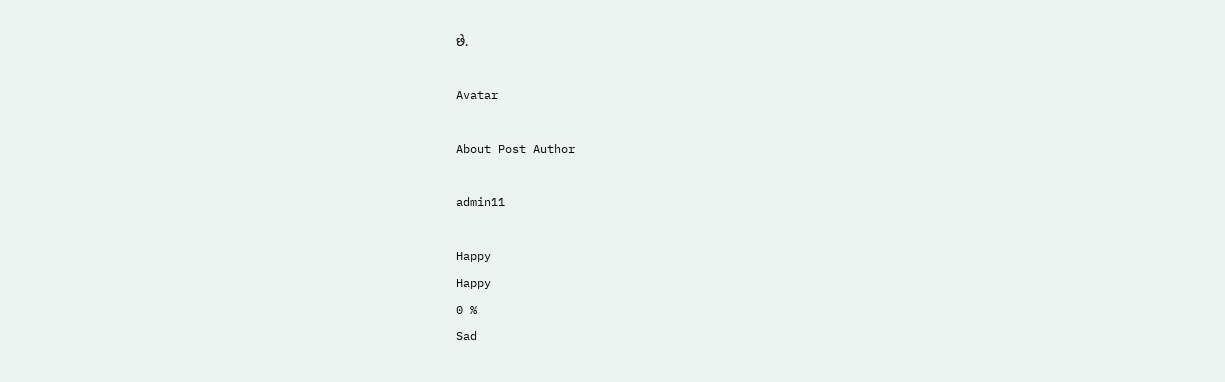છે.

Avatar

About Post Author

admin11

Happy
Happy
0 %
Sad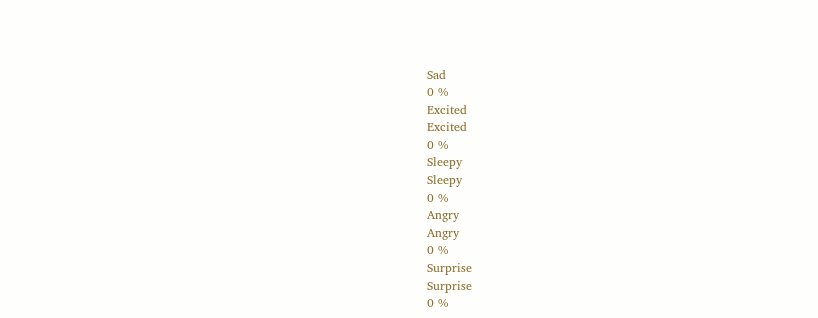Sad
0 %
Excited
Excited
0 %
Sleepy
Sleepy
0 %
Angry
Angry
0 %
Surprise
Surprise
0 %